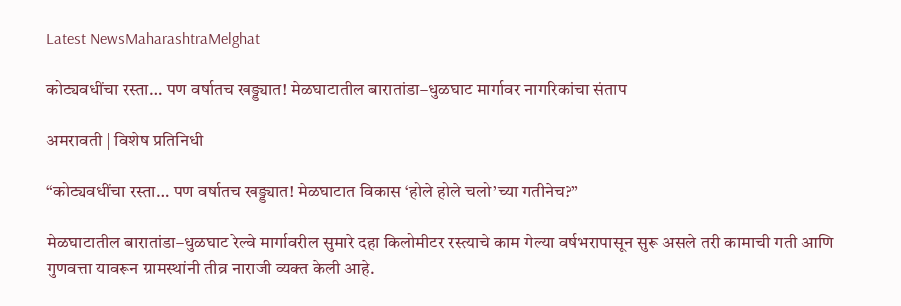Latest NewsMaharashtraMelghat

कोट्यवधींचा रस्ता… पण वर्षातच खड्ड्यात! मेळघाटातील बारातांडा–धुळघाट मार्गावर नागरिकांचा संताप

अमरावती | विशेष प्रतिनिधी

“कोट्यवधींचा रस्ता… पण वर्षातच खड्ड्यात! मेळघाटात विकास ‘होले होले चलो’च्या गतीनेच?”

मेळघाटातील बारातांडा–धुळघाट रेल्वे मार्गावरील सुमारे दहा किलोमीटर रस्त्याचे काम गेल्या वर्षभरापासून सुरू असले तरी कामाची गती आणि गुणवत्ता यावरून ग्रामस्थांनी तीव्र नाराजी व्यक्त केली आहे.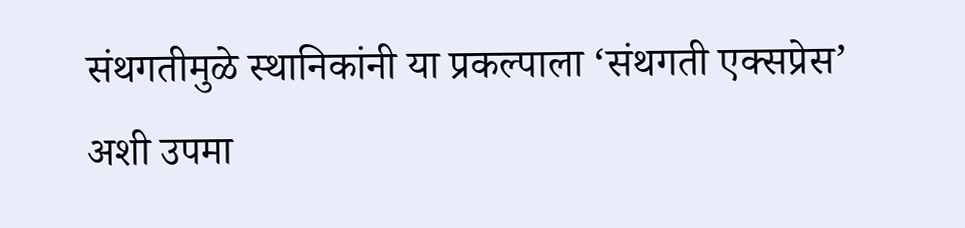संथगतीमुळे स्थानिकांनी या प्रकल्पाला ‘संथगती एक्सप्रेस’ अशी उपमा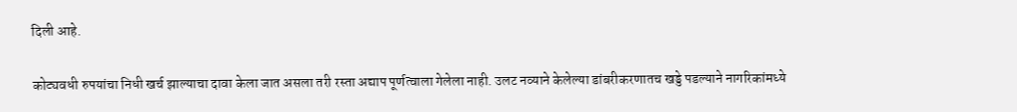दिली आहे.

कोट्यवधी रुपयांचा निधी खर्च झाल्याचा दावा केला जात असला तरी रस्ता अद्याप पूर्णत्वाला गेलेला नाही. उलट नव्याने केलेल्या डांबरीकरणातच खड्डे पडल्याने नागरिकांमध्ये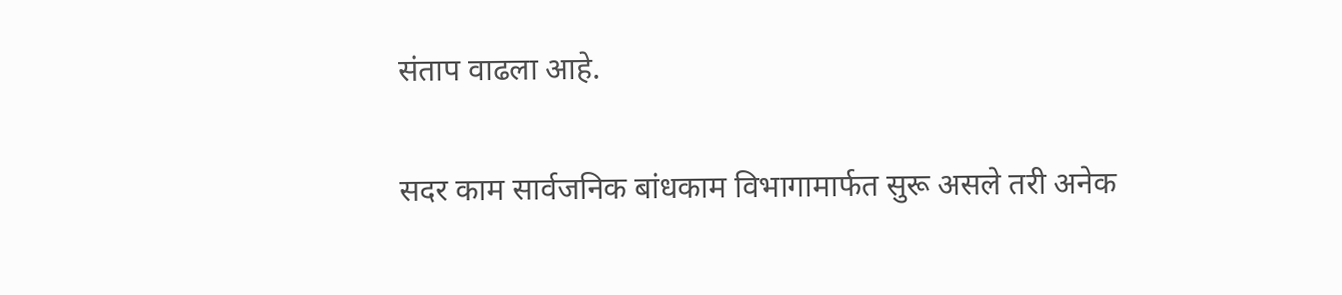संताप वाढला आहे.

सदर काम सार्वजनिक बांधकाम विभागामार्फत सुरू असले तरी अनेक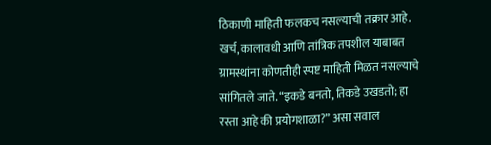ठिकाणी माहिती फलकच नसल्याची तक्रार आहे. खर्च, कालावधी आणि तांत्रिक तपशील याबाबत ग्रामस्थांना कोणतीही स्पष्ट माहिती मिळत नसल्याचे सांगितले जाते. “इकडे बनतो, तिकडे उखडतो; हा रस्ता आहे की प्रयोगशाळा?” असा सवाल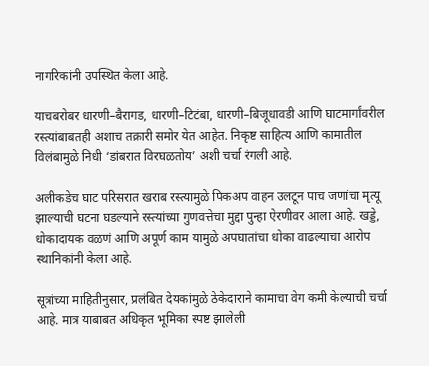नागरिकांनी उपस्थित केला आहे.

याचबरोबर धारणी–बैरागड, धारणी–टिटंबा, धारणी–बिजूधावडी आणि घाटमार्गांवरील रस्त्यांबाबतही अशाच तक्रारी समोर येत आहेत. निकृष्ट साहित्य आणि कामातील विलंबामुळे निधी ‘डांबरात विरघळतोय’ अशी चर्चा रंगली आहे.

अलीकडेच घाट परिसरात खराब रस्त्यामुळे पिकअप वाहन उलटून पाच जणांचा मृत्यू झाल्याची घटना घडल्याने रस्त्यांच्या गुणवत्तेचा मुद्दा पुन्हा ऐरणीवर आला आहे. खड्डे, धोकादायक वळणं आणि अपूर्ण काम यामुळे अपघातांचा धोका वाढल्याचा आरोप स्थानिकांनी केला आहे.

सूत्रांच्या माहितीनुसार, प्रलंबित देयकांमुळे ठेकेदाराने कामाचा वेग कमी केल्याची चर्चा आहे. मात्र याबाबत अधिकृत भूमिका स्पष्ट झालेली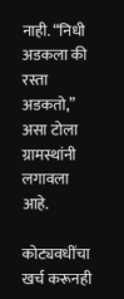नाही. “निधी अडकला की रस्ता अडकतो,” असा टोला ग्रामस्थांनी लगावला आहे.

कोट्यवधींचा खर्च करूनही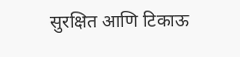सुरक्षित आणि टिकाऊ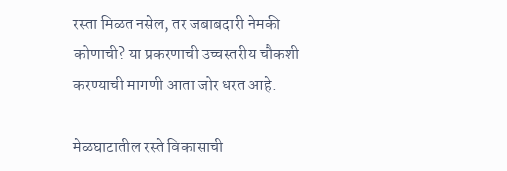रस्ता मिळत नसेल, तर जबाबदारी नेमकी कोणाची? या प्रकरणाची उच्चस्तरीय चौकशी करण्याची मागणी आता जोर धरत आहे.

मेळघाटातील रस्ते विकासाची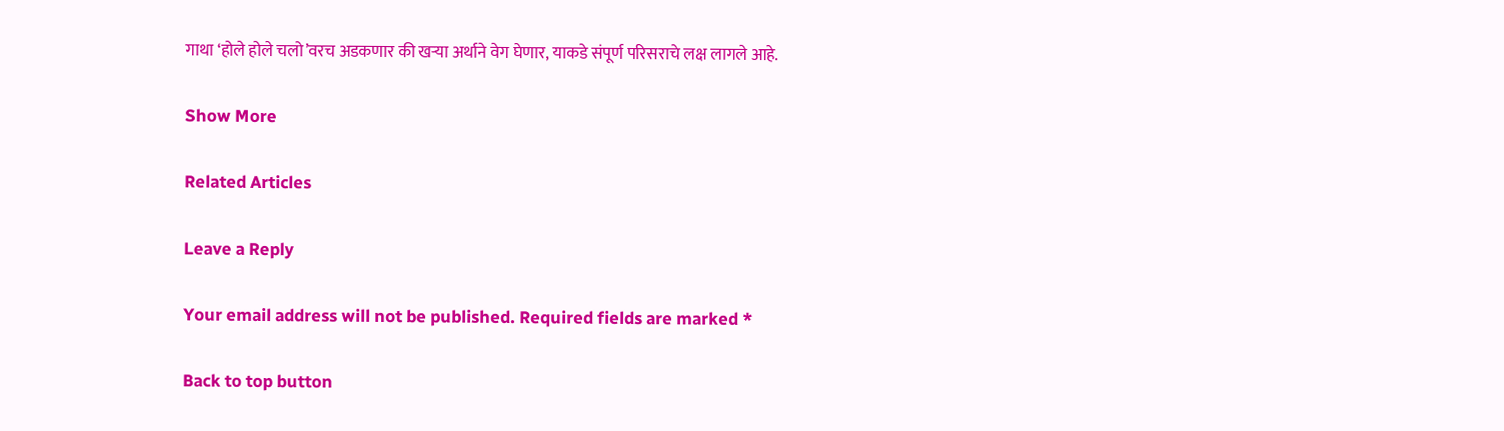गाथा ‘होले होले चलो’वरच अडकणार की खऱ्या अर्थाने वेग घेणार, याकडे संपूर्ण परिसराचे लक्ष लागले आहे.

Show More

Related Articles

Leave a Reply

Your email address will not be published. Required fields are marked *

Back to top button